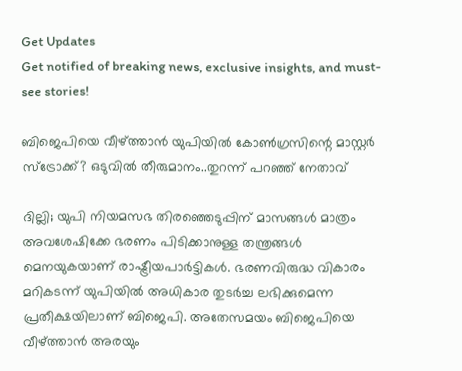Get Updates
Get notified of breaking news, exclusive insights, and must-see stories!

ബിജെപിയെ വീഴ്ത്താൻ യുപിയിൽ കോൺഗ്രസിന്റെ മാസ്റ്റർ സ്ട്രോക്ക്? ഒടുവിൽ തീരുമാനം..തുറന്ന് പറഞ്ഞ് നേതാവ്

ദില്ലി; യുപി നിയമസഭ തിരഞ്ഞെടുപ്പിന് മാസങ്ങൾ മാത്രം അവശേഷിക്കേ ഭരണം പിടിക്കാനുള്ള തന്ത്രങ്ങൾ മെനയുകയാണ് രാഷ്ട്രീയപാർട്ടികൾ. ഭരണവിരുദ്ധ വികാരം മറികടന്ന് യുപിയിൽ അധികാര തുടർച്ച ലഭിക്കുമെന്ന പ്രതീക്ഷയിലാണ് ബിജെപി. അതേസമയം ബിജെപിയെ വീഴ്ത്താൻ അരയും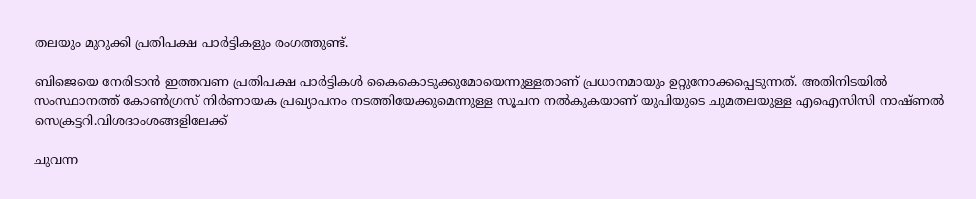തലയും മുറുക്കി പ്രതിപക്ഷ പാർട്ടികളും രംഗത്തുണ്ട്.

ബിജെയെ നേരിടാൻ ഇത്തവണ പ്രതിപക്ഷ പാർട്ടികൾ കൈകൊടുക്കുമോയെന്നുള്ളതാണ് പ്രധാനമായും ഉറ്റുനോക്കപ്പെടുന്നത്. അതിനിടയിൽ സംസ്ഥാനത്ത് കോൺഗ്രസ് നിർണായക പ്രഖ്യാപനം നടത്തിയേക്കുമെന്നുള്ള സൂചന നൽകുകയാണ് യുപിയുടെ ചുമതലയുള്ള എഐസിസി നാഷ്ണൽ സെക്രട്ടറി.വിശദാംശങ്ങളിലേക്ക്

ചുവന്ന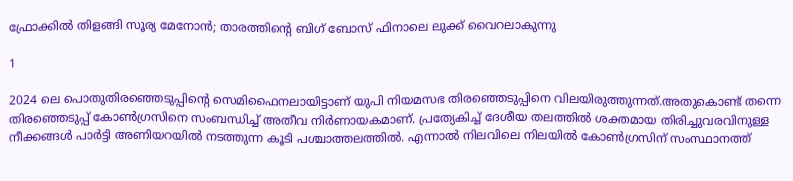ഫ്രോക്കില്‍ തിളങ്ങി സൂര്യ മേനോന്‍; താരത്തിന്റെ ബിഗ് ബോസ് ഫിനാലെ ലുക്ക് വൈറലാകുന്നു

1

2024 ലെ പൊതുതിരഞ്ഞെടുപ്പിന്റെ സെമിഫൈനലായിട്ടാണ് യുപി നിയമസഭ തിരഞ്ഞെടുപ്പിനെ വിലയിരുത്തുന്നത്.അതുകൊണ്ട് തന്നെ തിരഞ്ഞെടുപ്പ് കോൺഗ്രസിനെ സംബന്ധിച്ച് അതീവ നിർണായകമാണ്. പ്രത്യേകിച്ച് ദേശീയ തലത്തിൽ ശക്തമായ തിരിച്ചുവരവിനുള്ള നീക്കങ്ങൾ പാർട്ടി അണിയറയിൽ നടത്തുന്ന കൂടി പശ്ചാത്തലത്തിൽ. എന്നാൽ നിലവിലെ നിലയിൽ കോൺഗ്രസിന് സംസ്ഥാനത്ത്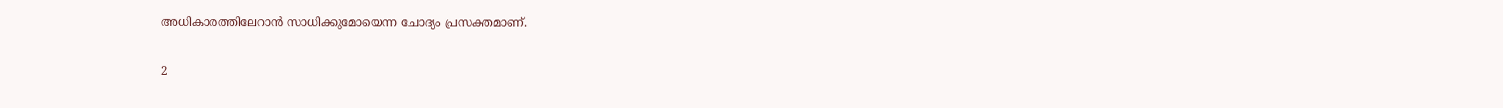അധികാരത്തിലേറാൻ സാധിക്കുമോയെന്ന ചോദ്യം പ്രസക്തമാണ്.

2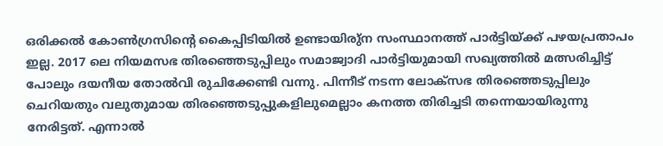ഒരിക്കൽ കോൺഗ്രസിന്റെ കൈപ്പിടിയിൽ ഉണ്ടായിരു്ന സംസ്ഥാനത്ത് പാർട്ടിയ്ക്ക് പഴയപ്രതാപം ഇല്ല. 2017 ലെ നിയമസഭ തിരഞ്ഞെടുപ്പിലും സമാജ്വാദി പാർട്ടിയുമായി സഖ്യത്തിൽ മത്സരിച്ചിട്ട് പോലും ദയനീയ തോൽവി രുചിക്കേണ്ടി വന്നു. പിന്നീട് നടന്ന ലോക്സഭ തിരഞ്ഞെടുപ്പിലും ചെറിയതും വലുതുമായ തിരഞ്ഞെടുപ്പുകളിലുമെല്ലാം കനത്ത തിരിച്ചടി തന്നെയായിരുന്നു നേരിട്ടത്. എന്നാൽ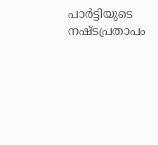പാർട്ടിയുടെ നഷ്ടപ്രതാപം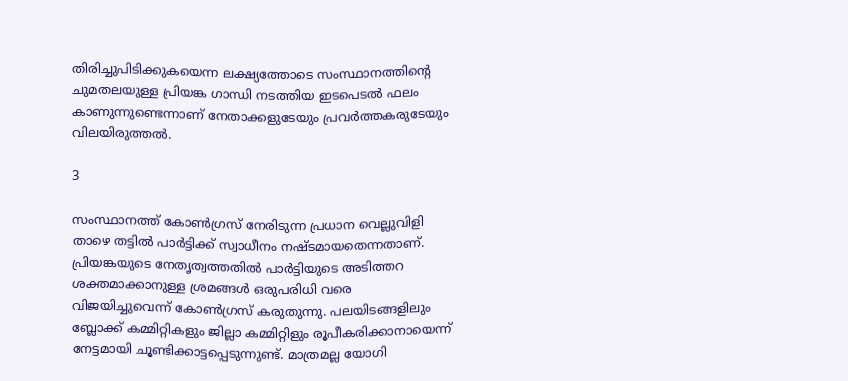തിരിച്ചുപിടിക്കുകയെന്ന ലക്ഷ്യത്തോടെ സംസ്ഥാനത്തിന്റെ ചുമതലയുള്ള പ്രിയങ്ക ഗാന്ധി നടത്തിയ ഇടപെടൽ ഫലം കാണുന്നുണ്ടെന്നാണ് നേതാക്കളുടേയും പ്രവർത്തകരുടേയും വിലയിരുത്തൽ.

3

സംസ്ഥാനത്ത് കോൺഗ്രസ് നേരിടുന്ന പ്രധാന വെല്ലുവിളി താഴെ തട്ടിൽ പാർട്ടിക്ക് സ്വാധീനം നഷ്ടമായതെന്നതാണ്. പ്രിയങ്കയുടെ നേതൃത്വത്തതിൽ പാർട്ടിയുടെ അടിത്തറ ശക്തമാക്കാനുള്ള ശ്രമങ്ങൾ ഒരുപരിധി വരെ വിജയിച്ചുവെന്ന് കോൺഗ്രസ് കരുതുന്നു. പലയിടങ്ങളിലും ബ്ലോക്ക് കമ്മിറ്റികളും ജില്ലാ കമ്മിറ്റിളും രൂപീകരിക്കാനായെന്ന് നേട്ടമായി ചൂണ്ടിക്കാട്ടപ്പെടുന്നുണ്ട്. മാത്രമല്ല യോഗി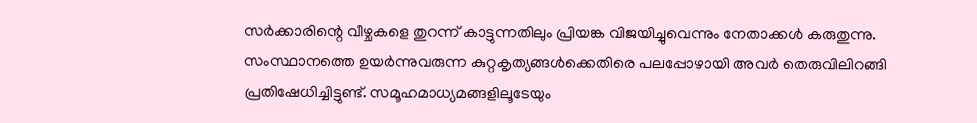സർക്കാരിന്റെ വീഴ്ചകളെ തുറന്ന് കാട്ടുന്നതിലും പ്രിയങ്ക വിജയിച്ചുവെന്നും നേതാക്കൾ കരുതുന്നു. സംസ്ഥാനത്തെ ഉയർന്നുവരുന്ന കുറ്റകൃത്യങ്ങൾക്കെതിരെ പലപ്പോഴായി അവർ തെരുവിലിറങ്ങി പ്രതിഷേധിച്ചിട്ടുണ്ട്. സമൂഹമാധ്യമങ്ങളിലൂടേയും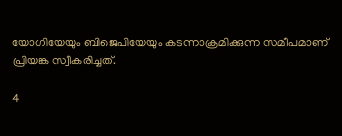യോഗിയേയും ബിജെപിയേയും കടന്നാക്രമിക്കുന്ന സമീപമാണ് പ്രിയങ്ക സ്വീകരിച്ചത്.

4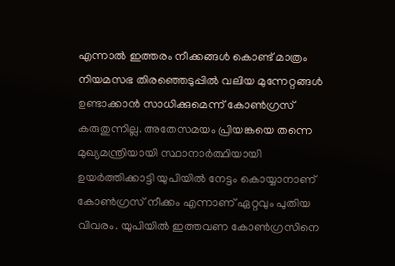എന്നാൽ ഇത്തരം നീക്കങ്ങൾ കൊണ്ട് മാത്രം നിയമസഭ തിരഞ്ഞെടുപ്പിൽ വലിയ മുന്നേറ്റങ്ങൾ ഉണ്ടാക്കാൻ സാധിക്കുമെന്ന് കോൺഗ്രസ് കരുതുന്നില്ല. അതേസമയം പ്രിയങ്കയെ തന്നെ മുഖ്യമന്ത്രിയായി സ്ഥാനാർത്ഥിയായി ഉയർത്തിക്കാട്ടി യുപിയിൽ നേട്ടം കൊയ്യാനാണ് കോൺഗ്രസ് നീക്കം എന്നാണ് ഏറ്റവും പുതിയ വിവരം. യുപിയിൽ ഇത്തവണ കോൺഗ്രസിനെ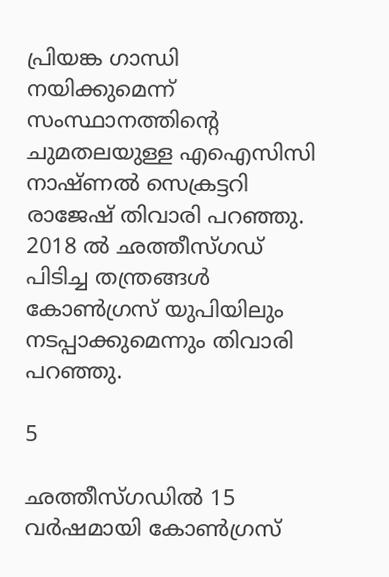പ്രിയങ്ക ഗാന്ധി നയിക്കുമെന്ന് സംസ്ഥാനത്തിന്റെ ചുമതലയുള്ള എഐസിസി നാഷ്ണൽ സെക്രട്ടറി രാജേഷ് തിവാരി പറഞ്ഞു. 2018 ൽ ഛത്തീസ്ഗഡ് പിടിച്ച തന്ത്രങ്ങൾ കോൺഗ്രസ് യുപിയിലും നടപ്പാക്കുമെന്നും തിവാരി പറഞ്ഞു.

5

ഛത്തീസ്ഗഡിൽ 15 വർഷമായി കോൺഗ്രസ്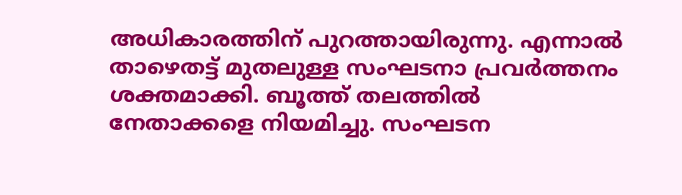അധികാരത്തിന് പുറത്തായിരുന്നു. എന്നാൽ താഴെതട്ട് മുതലുള്ള സംഘടനാ പ്രവർത്തനം ശക്തമാക്കി. ബൂത്ത് തലത്തിൽ നേതാക്കളെ നിയമിച്ചു. സംഘടന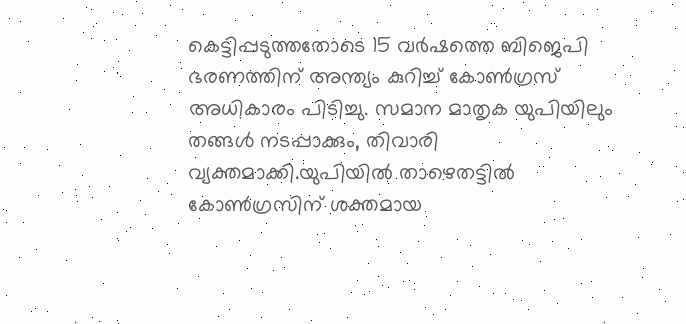കെട്ടിപ്പടുത്തതോടെ 15 വർഷത്തെ ബിജെപി ഭരണത്തിന് അന്ത്യം കുറിച്ച് കോൺഗ്രസ് അധികാരം പിടിച്ചു. സമാന മാതൃക യുപിയിലും തങ്ങൾ നടപ്പാക്കും, തിവാരി വ്യക്തമാക്കി.യുപിയിൽ താഴെതട്ടിൽ കോൺഗ്രസിന് ശക്തമായ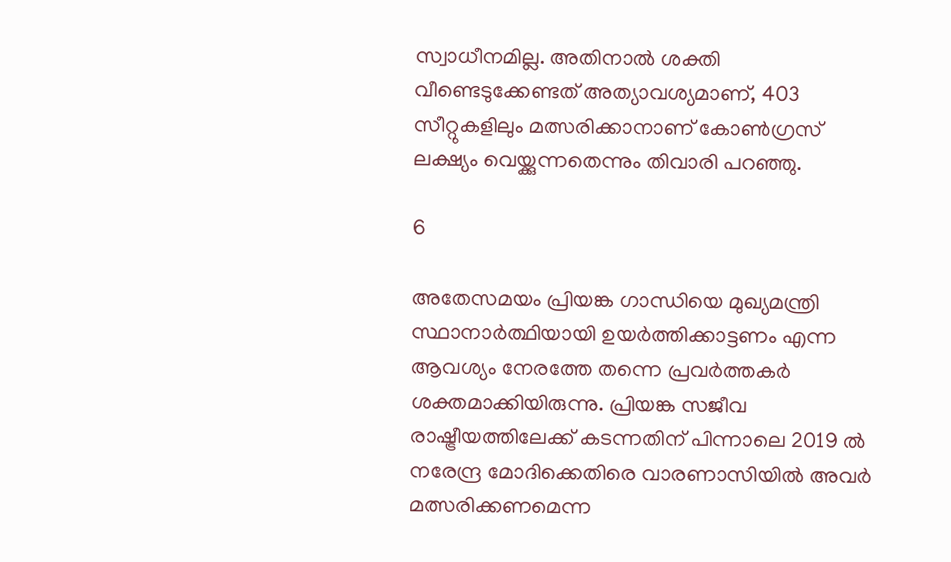സ്വാധീനമില്ല. അതിനാൽ ശക്തി വീണ്ടെടുക്കേണ്ടത് അത്യാവശ്യമാണ്, 403 സീറ്റുകളിലും മത്സരിക്കാനാണ് കോൺഗ്രസ് ലക്ഷ്യം വെയ്ക്കുന്നതെന്നും തിവാരി പറഞ്ഞു.

6

അതേസമയം പ്രിയങ്ക ഗാന്ധിയെ മുഖ്യമന്ത്രി സ്ഥാനാർത്ഥിയായി ഉയർത്തിക്കാട്ടണം എന്ന ആവശ്യം നേരത്തേ തന്നെ പ്രവർത്തകർ ശക്തമാക്കിയിരുന്നു. പ്രിയങ്ക സജീവ രാഷ്ട്രീയത്തിലേക്ക് കടന്നതിന് പിന്നാലെ 2019 ൽ നരേന്ദ്ര മോദിക്കെതിരെ വാരണാസിയിൽ അവർ മത്സരിക്കണമെന്ന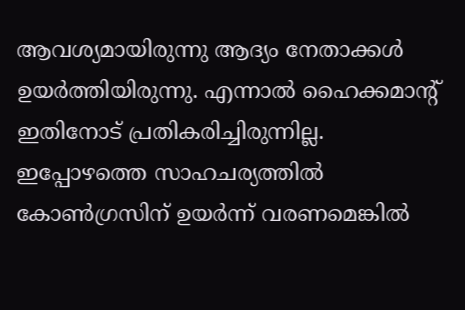ആവശ്യമായിരുന്നു ആദ്യം നേതാക്കൾ ഉയർത്തിയിരുന്നു. എന്നാൽ ഹൈക്കമാന്റ് ഇതിനോട് പ്രതികരിച്ചിരുന്നില്ല. ഇപ്പോഴത്തെ സാഹചര്യത്തിൽ കോൺഗ്രസിന് ഉയർന്ന് വരണമെങ്കിൽ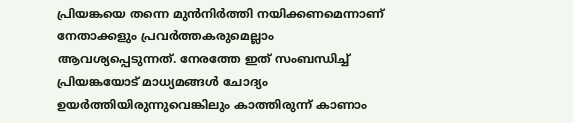പ്രിയങ്കയെ തന്നെ മുൻനിർത്തി നയിക്കണമെന്നാണ് നേതാക്കളും പ്രവർത്തകരുമെല്ലാം ആവശ്യപ്പെടുന്നത്. നേരത്തേ ഇത് സംബന്ധിച്ച് പ്രിയങ്കയോട് മാധ്യമങ്ങൾ ചോദ്യം ഉയർത്തിയിരുന്നുവെങ്കിലും കാത്തിരുന്ന് കാണാം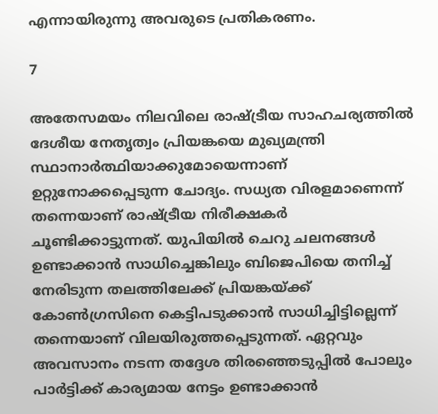എന്നായിരുന്നു അവരുടെ പ്രതികരണം.

7

അതേസമയം നിലവിലെ രാഷ്ട്രീയ സാഹചര്യത്തിൽ ദേശീയ നേതൃത്വം പ്രിയങ്കയെ മുഖ്യമന്ത്രി സ്ഥാനാർത്ഥിയാക്കുമോയെന്നാണ് ഉറ്റുനോക്കപ്പെടുന്ന ചോദ്യം. സധ്യത വിരളമാണെന്ന് തന്നെയാണ് രാഷ്ട്രീയ നിരീക്ഷകർ ചൂണ്ടിക്കാട്ടുന്നത്. യുപിയിൽ ചെറു ചലനങ്ങൾ ഉണ്ടാക്കാൻ സാധിച്ചെങ്കിലും ബിജെപിയെ തനിച്ച് നേരിടുന്ന തലത്തിലേക്ക് പ്രിയങ്കയ്ക്ക് കോൺഗ്രസിനെ കെട്ടിപടുക്കാൻ സാധിച്ചിട്ടില്ലെന്ന് തന്നെയാണ് വിലയിരുത്തപ്പെടുന്നത്. ഏറ്റവും അവസാനം നടന്ന തദ്ദേശ തിരഞ്ഞെടുപ്പിൽ പോലും പാർട്ടിക്ക് കാര്യമായ നേട്ടം ഉണ്ടാക്കാൻ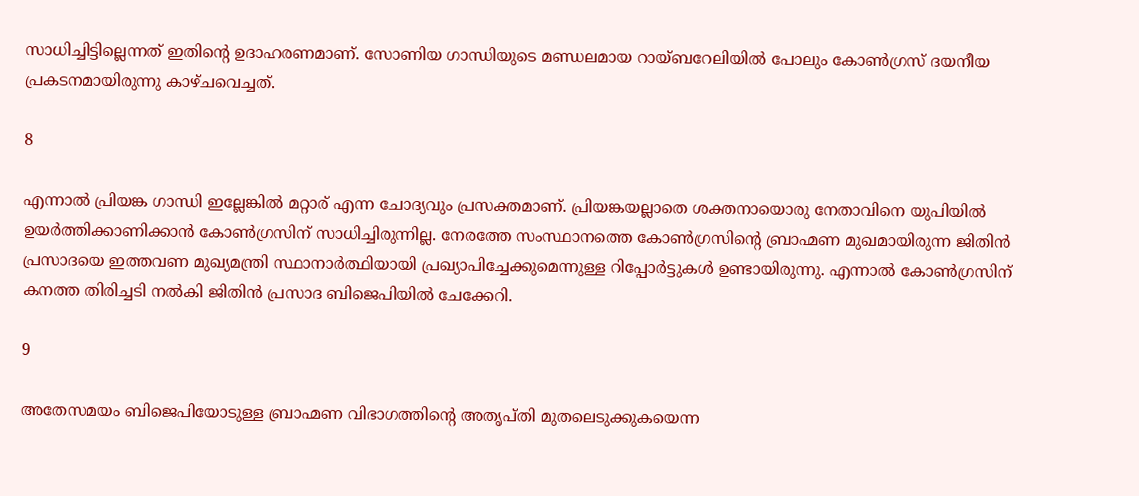സാധിച്ചിട്ടില്ലെന്നത് ഇതിന്റെ ഉദാഹരണമാണ്. സോണിയ ഗാന്ധിയുടെ മണ്ഡലമായ റായ്ബറേലിയിൽ പോലും കോൺഗ്രസ് ദയനീയ പ്രകടനമായിരുന്നു കാഴ്ചവെച്ചത്.

8

എന്നാൽ പ്രിയങ്ക ഗാന്ധി ഇല്ലേങ്കിൽ മറ്റാര് എന്ന ചോദ്യവും പ്രസക്തമാണ്. പ്രിയങ്കയല്ലാതെ ശക്തനായൊരു നേതാവിനെ യുപിയിൽ ഉയർത്തിക്കാണിക്കാൻ കോൺഗ്രസിന് സാധിച്ചിരുന്നില്ല. നേരത്തേ സംസ്ഥാനത്തെ കോൺഗ്രസിന്റെ ബ്രാഹ്മണ മുഖമായിരുന്ന ജിതിൻ പ്രസാദയെ ഇത്തവണ മുഖ്യമന്ത്രി സ്ഥാനാർത്ഥിയായി പ്രഖ്യാപിച്ചേക്കുമെന്നുള്ള റിപ്പോർട്ടുകൾ ഉണ്ടായിരുന്നു. എന്നാൽ കോൺഗ്രസിന് കനത്ത തിരിച്ചടി നൽകി ജിതിൻ പ്രസാദ ബിജെപിയിൽ ചേക്കേറി.

9

അതേസമയം ബിജെപിയോടുള്ള ബ്രാഹ്മണ വിഭാഗത്തിന്റെ അതൃപ്തി മുതലെടുക്കുകയെന്ന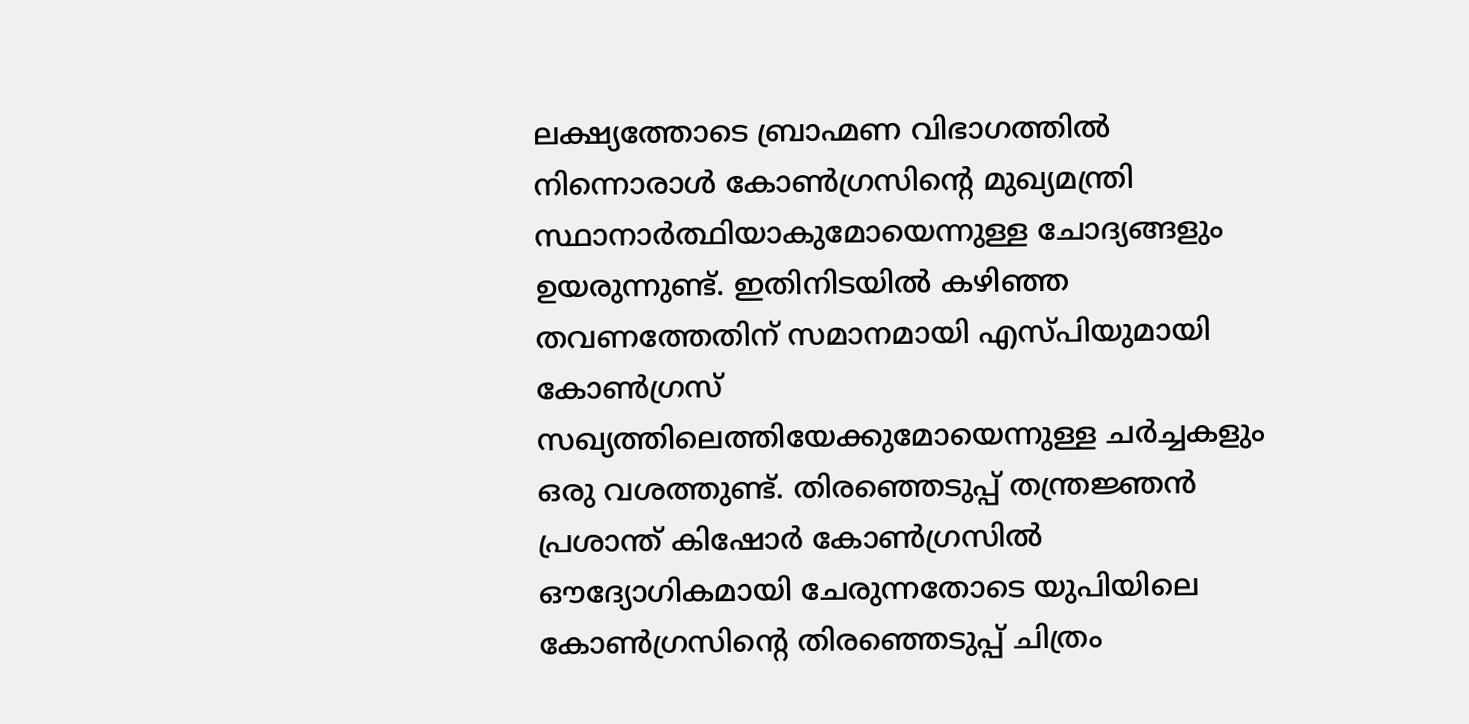ലക്ഷ്യത്തോടെ ബ്രാഹ്മണ വിഭാഗത്തിൽ നിന്നൊരാൾ കോൺഗ്രസിന്റെ മുഖ്യമന്ത്രി സ്ഥാനാർത്ഥിയാകുമോയെന്നുള്ള ചോദ്യങ്ങളും ഉയരുന്നുണ്ട്. ഇതിനിടയിൽ കഴിഞ്ഞ തവണത്തേതിന് സമാനമായി എസ്പിയുമായി കോൺഗ്രസ് സഖ്യത്തിലെത്തിയേക്കുമോയെന്നുള്ള ചർച്ചകളും ഒരു വശത്തുണ്ട്. തിരഞ്ഞെടുപ്പ് തന്ത്രജ്ഞൻ പ്രശാന്ത് കിഷോർ കോൺഗ്രസിൽ ഔദ്യോഗികമായി ചേരുന്നതോടെ യുപിയിലെ കോൺഗ്രസിന്റെ തിരഞ്ഞെടുപ്പ് ചിത്രം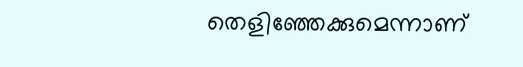തെളിഞ്ഞേക്കുമെന്നാണ്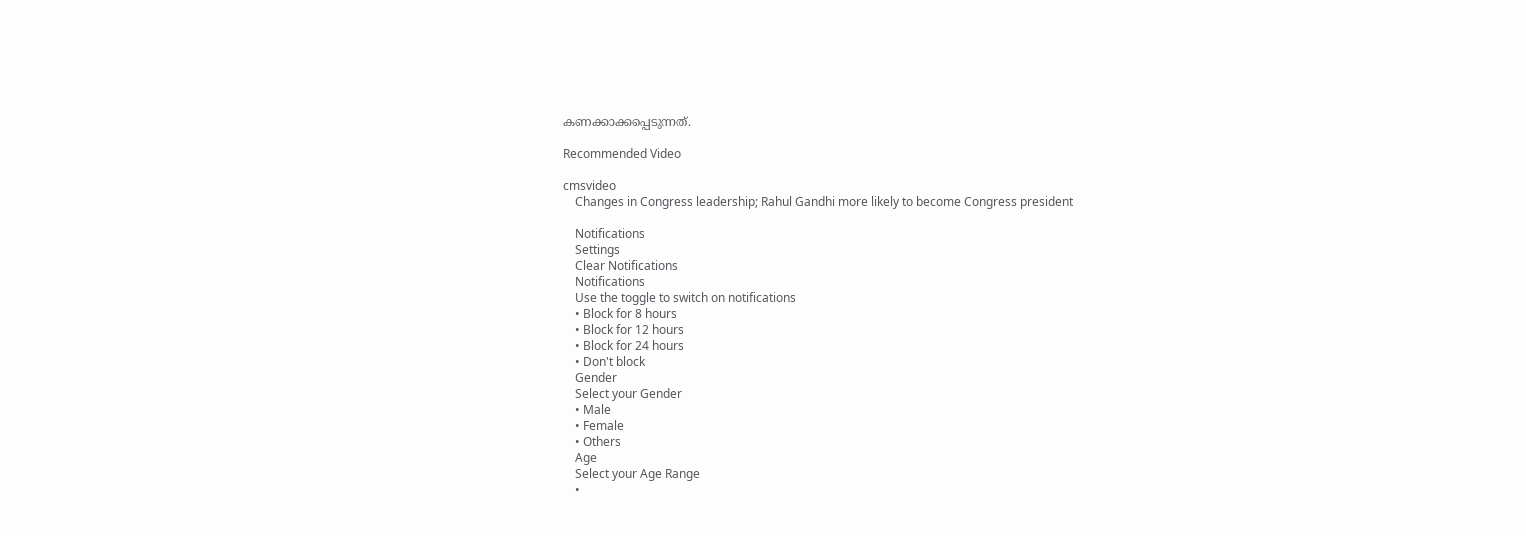കണക്കാക്കപ്പെടുന്നത്.

Recommended Video

cmsvideo
    Changes in Congress leadership; Rahul Gandhi more likely to become Congress president

    Notifications
    Settings
    Clear Notifications
    Notifications
    Use the toggle to switch on notifications
    • Block for 8 hours
    • Block for 12 hours
    • Block for 24 hours
    • Don't block
    Gender
    Select your Gender
    • Male
    • Female
    • Others
    Age
    Select your Age Range
    •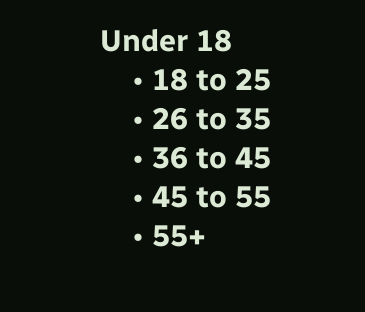Under 18
    • 18 to 25
    • 26 to 35
    • 36 to 45
    • 45 to 55
    • 55+